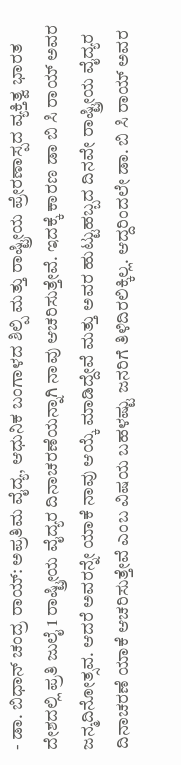- ಡಾ. ಬಿಧಾನ್ ಚಂದ್ರ ರಾಯ್: ಅಪ್ರತಿಮ ವೈದ್ಯ, ಆಧುನಿಕ ಬಂಗಾಳದ ಶಿಲ್ಪಿ ಮತ್ತು ರಾಷ್ಟ್ರೀಯ ಪ್ರೇರಣಾಸ್ಪದ ವ್ಯಕ್ತಿತ್ವ ಭಾರತ ದೇಶದಲ್ಲಿ ಪ್ರತಿ ಜುಲೈ 1 ರಾಷ್ಟ್ರೀಯ ವೈದ್ಯರ ದಿನಾಚರಣೆಯನ್ನಾಗಿ ನಾವು ಆಚರಿಸುತ್ತೇವೆ. ಇದಕ್ಕೆ ಕಾರಣ ಡಾ ಬಿ ಸಿ ರಾಯ್ ಅವರ ಜನ್ಮದಿನೋತ್ಸವ. ಆದರೆ ಅವರನ್ನೇ ಯಾಕೆ ನಾವು ಆಯ್ಕೆ ಮಾಡಿದ್ದೇವೆ ಮತ್ತು ಅವರ ಹುಟ್ಟುಹಬ್ಬದ ದಿನವೇ ರಾಷ್ಟ್ರೀಯ ವೈದ್ಯರ ದಿನಾಚರಣೆ ಯಾಕೆ ಆಚರಿಸುತ್ತೇವೆ ಎಂಬ ವಿಷಯ ಬಹಳಷ್ಟು ಜನರಿಗೆ ತಿಳಿದಿರಲಿಕ್ಕಿಲ್ಲ. ಆದ್ದರಿಂದಲೇ ಡಾ. ಬಿ ಸಿ ರಾಯ್ ಅವರ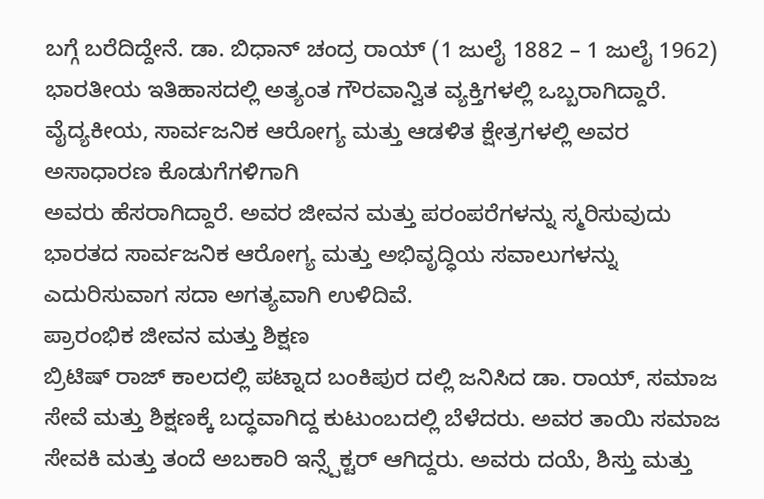ಬಗ್ಗೆ ಬರೆದಿದ್ದೇನೆ. ಡಾ. ಬಿಧಾನ್ ಚಂದ್ರ ರಾಯ್ (1 ಜುಲೈ 1882 – 1 ಜುಲೈ 1962) ಭಾರತೀಯ ಇತಿಹಾಸದಲ್ಲಿ ಅತ್ಯಂತ ಗೌರವಾನ್ವಿತ ವ್ಯಕ್ತಿಗಳಲ್ಲಿ ಒಬ್ಬರಾಗಿದ್ದಾರೆ. ವೈದ್ಯಕೀಯ, ಸಾರ್ವಜನಿಕ ಆರೋಗ್ಯ ಮತ್ತು ಆಡಳಿತ ಕ್ಷೇತ್ರಗಳಲ್ಲಿ ಅವರ ಅಸಾಧಾರಣ ಕೊಡುಗೆಗಳಿಗಾಗಿ
ಅವರು ಹೆಸರಾಗಿದ್ದಾರೆ. ಅವರ ಜೀವನ ಮತ್ತು ಪರಂಪರೆಗಳನ್ನು ಸ್ಮರಿಸುವುದು ಭಾರತದ ಸಾರ್ವಜನಿಕ ಆರೋಗ್ಯ ಮತ್ತು ಅಭಿವೃದ್ಧಿಯ ಸವಾಲುಗಳನ್ನು ಎದುರಿಸುವಾಗ ಸದಾ ಅಗತ್ಯವಾಗಿ ಉಳಿದಿವೆ.
ಪ್ರಾರಂಭಿಕ ಜೀವನ ಮತ್ತು ಶಿಕ್ಷಣ
ಬ್ರಿಟಿಷ್ ರಾಜ್ ಕಾಲದಲ್ಲಿ ಪಟ್ನಾದ ಬಂಕಿಪುರ ದಲ್ಲಿ ಜನಿಸಿದ ಡಾ. ರಾಯ್, ಸಮಾಜ ಸೇವೆ ಮತ್ತು ಶಿಕ್ಷಣಕ್ಕೆ ಬದ್ಧವಾಗಿದ್ದ ಕುಟುಂಬದಲ್ಲಿ ಬೆಳೆದರು. ಅವರ ತಾಯಿ ಸಮಾಜ ಸೇವಕಿ ಮತ್ತು ತಂದೆ ಅಬಕಾರಿ ಇನ್ಸ್ಪೆಕ್ಟರ್ ಆಗಿದ್ದರು. ಅವರು ದಯೆ, ಶಿಸ್ತು ಮತ್ತು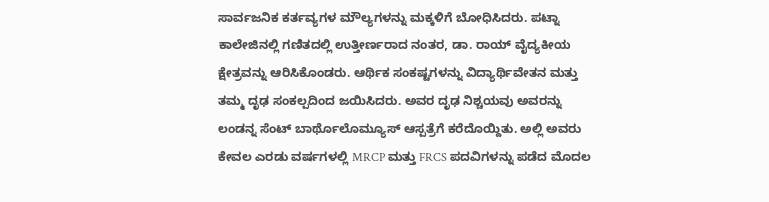ಸಾರ್ವಜನಿಕ ಕರ್ತವ್ಯಗಳ ಮೌಲ್ಯಗಳನ್ನು ಮಕ್ಕಳಿಗೆ ಬೋಧಿಸಿದರು. ಪಟ್ನಾ ಕಾಲೇಜಿನಲ್ಲಿ ಗಣಿತದಲ್ಲಿ ಉತ್ತೀರ್ಣರಾದ ನಂತರ, ಡಾ. ರಾಯ್ ವೈದ್ಯಕೀಯ ಕ್ಷೇತ್ರವನ್ನು ಆರಿಸಿಕೊಂಡರು. ಆರ್ಥಿಕ ಸಂಕಷ್ಟಗಳನ್ನು ವಿದ್ಯಾರ್ಥಿವೇತನ ಮತ್ತು ತಮ್ಮ ದೃಢ ಸಂಕಲ್ಪದಿಂದ ಜಯಿಸಿದರು. ಅವರ ದೃಢ ನಿಶ್ಚಯವು ಅವರನ್ನು ಲಂಡನ್ನ ಸೆಂಟ್ ಬಾರ್ಥೊಲೊಮ್ಯೂಸ್ ಆಸ್ಪತ್ರೆಗೆ ಕರೆದೊಯ್ದಿತು. ಅಲ್ಲಿ ಅವರು ಕೇವಲ ಎರಡು ವರ್ಷಗಳಲ್ಲಿ MRCP ಮತ್ತು FRCS ಪದವಿಗಳನ್ನು ಪಡೆದ ಮೊದಲ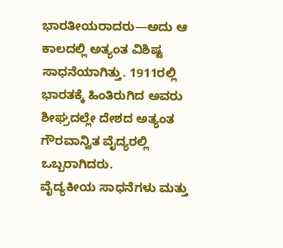ಭಾರತೀಯರಾದರು—ಅದು ಆ ಕಾಲದಲ್ಲಿ ಅತ್ಯಂತ ವಿಶಿಷ್ಟ ಸಾಧನೆಯಾಗಿತ್ತು. 1911ರಲ್ಲಿ ಭಾರತಕ್ಕೆ ಹಿಂತಿರುಗಿದ ಅವರು ಶೀಘ್ರದಲ್ಲೇ ದೇಶದ ಅತ್ಯಂತ ಗೌರವಾನ್ವಿತ ವೈದ್ಯರಲ್ಲಿ ಒಬ್ಬರಾಗಿದರು.
ವೈದ್ಯಕೀಯ ಸಾಧನೆಗಳು ಮತ್ತು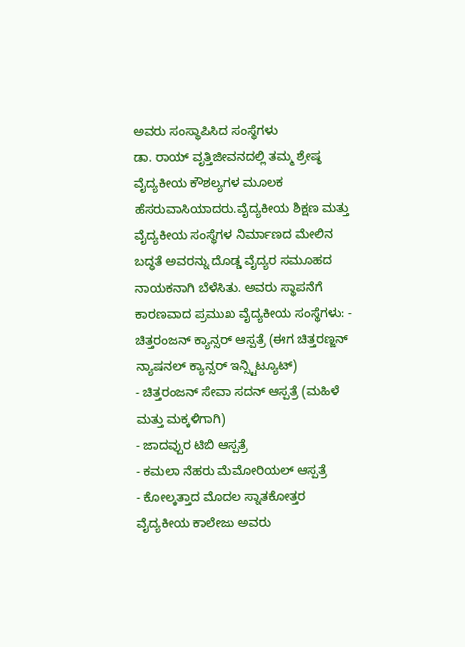ಅವರು ಸಂಸ್ಥಾಪಿಸಿದ ಸಂಸ್ಥೆಗಳು
ಡಾ. ರಾಯ್ ವೃತ್ತಿಜೀವನದಲ್ಲಿ ತಮ್ಮ ಶ್ರೇಷ್ಠ ವೈದ್ಯಕೀಯ ಕೌಶಲ್ಯಗಳ ಮೂಲಕ ಹೆಸರುವಾಸಿಯಾದರು.ವೈದ್ಯಕೀಯ ಶಿಕ್ಷಣ ಮತ್ತು ವೈದ್ಯಕೀಯ ಸಂಸ್ಥೆಗಳ ನಿರ್ಮಾಣದ ಮೇಲಿನ ಬದ್ಧತೆ ಅವರನ್ನು ದೊಡ್ಡ ವೈದ್ಯರ ಸಮೂಹದ ನಾಯಕನಾಗಿ ಬೆಳೆಸಿತು. ಅವರು ಸ್ಥಾಪನೆಗೆ ಕಾರಣವಾದ ಪ್ರಮುಖ ವೈದ್ಯಕೀಯ ಸಂಸ್ಥೆಗಳು: - ಚಿತ್ತರಂಜನ್ ಕ್ಯಾನ್ಸರ್ ಆಸ್ಪತ್ರೆ (ಈಗ ಚಿತ್ತರಣ್ಜನ್ ನ್ಯಾಷನಲ್ ಕ್ಯಾನ್ಸರ್ ಇನ್ಸ್ಟಿಟ್ಯೂಟ್)
- ಚಿತ್ತರಂಜನ್ ಸೇವಾ ಸದನ್ ಆಸ್ಪತ್ರೆ (ಮಹಿಳೆ ಮತ್ತು ಮಕ್ಕಳಿಗಾಗಿ)
- ಜಾದವ್ಪುರ ಟಿಬಿ ಆಸ್ಪತ್ರೆ
- ಕಮಲಾ ನೆಹರು ಮೆಮೋರಿಯಲ್ ಆಸ್ಪತ್ರೆ
- ಕೋಲ್ಕತ್ತಾದ ಮೊದಲ ಸ್ನಾತಕೋತ್ತರ ವೈದ್ಯಕೀಯ ಕಾಲೇಜು ಅವರು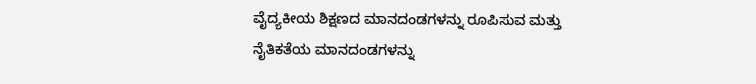ವೈದ್ಯಕೀಯ ಶಿಕ್ಷಣದ ಮಾನದಂಡಗಳನ್ನು ರೂಪಿಸುವ ಮತ್ತು ನೈತಿಕತೆಯ ಮಾನದಂಡಗಳನ್ನು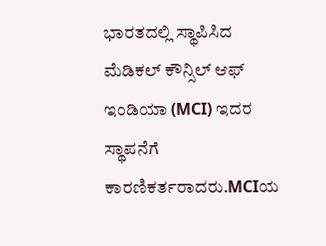ಭಾರತದಲ್ಲಿ ಸ್ಥಾಪಿಸಿದ ಮೆಡಿಕಲ್ ಕೌನ್ಸಿಲ್ ಆಫ್ ಇಂಡಿಯಾ (MCI) ಇದರ ಸ್ಥಾಪನೆಗೆ ಕಾರಣಿಕರ್ತರಾದರು.MCIಯ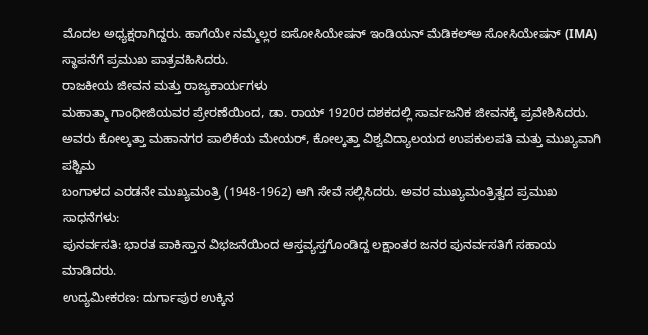ಮೊದಲ ಅಧ್ಯಕ್ಷರಾಗಿದ್ದರು. ಹಾಗೆಯೇ ನಮ್ಮೆಲ್ಲರ ಐಸೋಸಿಯೇಷನ್ ಇಂಡಿಯನ್ ಮೆಡಿಕಲ್ಅ ಸೋಸಿಯೇಷನ್ (IMA) ಸ್ಥಾಪನೆಗೆ ಪ್ರಮುಖ ಪಾತ್ರವಹಿಸಿದರು.
ರಾಜಕೀಯ ಜೀವನ ಮತ್ತು ರಾಜ್ಯಕಾರ್ಯಗಳು
ಮಹಾತ್ಮಾ ಗಾಂಧೀಜಿಯವರ ಪ್ರೇರಣೆಯಿಂದ, ಡಾ. ರಾಯ್ 1920ರ ದಶಕದಲ್ಲಿ ಸಾರ್ವಜನಿಕ ಜೀವನಕ್ಕೆ ಪ್ರವೇಶಿಸಿದರು. ಅವರು ಕೋಲ್ಕತ್ತಾ ಮಹಾನಗರ ಪಾಲಿಕೆಯ ಮೇಯರ್, ಕೋಲ್ಕತ್ತಾ ವಿಶ್ವವಿದ್ಯಾಲಯದ ಉಪಕುಲಪತಿ ಮತ್ತು ಮುಖ್ಯವಾಗಿ ಪಶ್ಚಿಮ
ಬಂಗಾಳದ ಎರಡನೇ ಮುಖ್ಯಮಂತ್ರಿ (1948-1962) ಆಗಿ ಸೇವೆ ಸಲ್ಲಿಸಿದರು. ಅವರ ಮುಖ್ಯಮಂತ್ರಿತ್ವದ ಪ್ರಮುಖ ಸಾಧನೆಗಳು:
ಪುನರ್ವಸತಿ: ಭಾರತ ಪಾಕಿಸ್ತಾನ ವಿಭಜನೆಯಿಂದ ಆಸ್ತವ್ಯಸ್ತಗೊಂಡಿದ್ದ ಲಕ್ಷಾಂತರ ಜನರ ಪುನರ್ವಸತಿಗೆ ಸಹಾಯ ಮಾಡಿದರು.
ಉದ್ಯಮೀಕರಣ: ದುರ್ಗಾಪುರ ಉಕ್ಕಿನ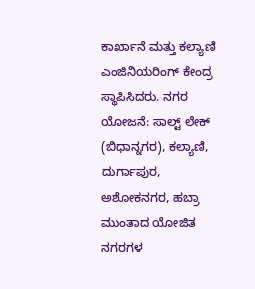ಕಾರ್ಖಾನೆ ಮತ್ತು ಕಲ್ಯಾಣಿ ಎಂಜಿನಿಯರಿಂಗ್ ಕೇಂದ್ರ ಸ್ಥಾಪಿಸಿದರು. ನಗರ ಯೋಜನೆ: ಸಾಲ್ಟ್ ಲೇಕ್ (ಬಿಧಾನ್ನಗರ), ಕಲ್ಯಾಣಿ, ದುರ್ಗಾಪುರ, ಅಶೋಕನಗರ, ಹಬ್ರಾ ಮುಂತಾದ ಯೋಜಿತ ನಗರಗಳ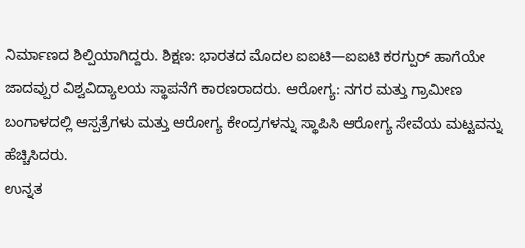ನಿರ್ಮಾಣದ ಶಿಲ್ಪಿಯಾಗಿದ್ದರು. ಶಿಕ್ಷಣ: ಭಾರತದ ಮೊದಲ ಐಐಟಿ—ಐಐಟಿ ಕರಗ್ಪುರ್ ಹಾಗೆಯೇ ಜಾದವ್ಪುರ ವಿಶ್ವವಿದ್ಯಾಲಯ ಸ್ಥಾಪನೆಗೆ ಕಾರಣರಾದರು. ಆರೋಗ್ಯ: ನಗರ ಮತ್ತು ಗ್ರಾಮೀಣ ಬಂಗಾಳದಲ್ಲಿ ಆಸ್ಪತ್ರೆಗಳು ಮತ್ತು ಆರೋಗ್ಯ ಕೇಂದ್ರಗಳನ್ನು ಸ್ಥಾಪಿಸಿ ಆರೋಗ್ಯ ಸೇವೆಯ ಮಟ್ಟವನ್ನು ಹೆಚ್ಚಿಸಿದರು.
ಉನ್ನತ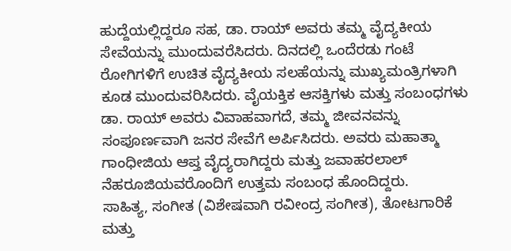ಹುದ್ದೆಯಲ್ಲಿದ್ದರೂ ಸಹ, ಡಾ. ರಾಯ್ ಅವರು ತಮ್ಮ ವೈದ್ಯಕೀಯ ಸೇವೆಯನ್ನು ಮುಂದುವರೆಸಿದರು. ದಿನದಲ್ಲಿ ಒಂದೆರಡು ಗಂಟೆ ರೋಗಿಗಳಿಗೆ ಉಚಿತ ವೈದ್ಯಕೀಯ ಸಲಹೆಯನ್ನು ಮುಖ್ಯಮಂತ್ರಿಗಳಾಗಿ ಕೂಡ ಮುಂದುವರಿಸಿದರು. ವೈಯಕ್ತಿಕ ಆಸಕ್ತಿಗಳು ಮತ್ತು ಸಂಬಂಧಗಳು ಡಾ. ರಾಯ್ ಅವರು ವಿವಾಹವಾಗದೆ, ತಮ್ಮ ಜೀವನವನ್ನು ಸಂಪೂರ್ಣವಾಗಿ ಜನರ ಸೇವೆಗೆ ಅರ್ಪಿಸಿದರು. ಅವರು ಮಹಾತ್ಮಾ ಗಾಂಧೀಜಿಯ ಆಪ್ತ ವೈದ್ಯರಾಗಿದ್ದರು ಮತ್ತು ಜವಾಹರಲಾಲ್ ನೆಹರೂಜಿಯವರೊಂದಿಗೆ ಉತ್ತಮ ಸಂಬಂಧ ಹೊಂದಿದ್ದರು.
ಸಾಹಿತ್ಯ, ಸಂಗೀತ (ವಿಶೇಷವಾಗಿ ರವೀಂದ್ರ ಸಂಗೀತ), ತೋಟಗಾರಿಕೆ ಮತ್ತು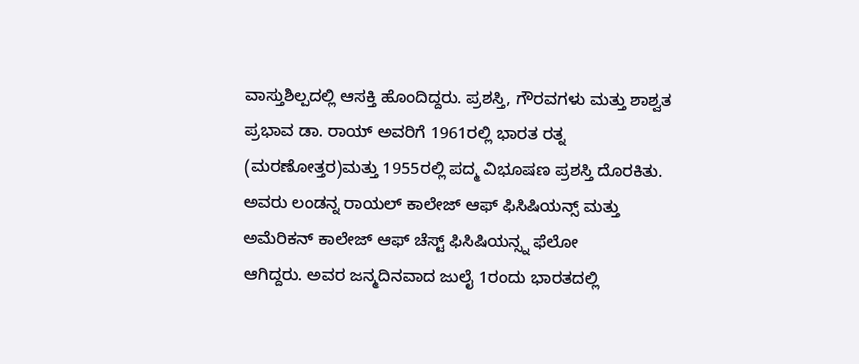ವಾಸ್ತುಶಿಲ್ಪದಲ್ಲಿ ಆಸಕ್ತಿ ಹೊಂದಿದ್ದರು. ಪ್ರಶಸ್ತಿ, ಗೌರವಗಳು ಮತ್ತು ಶಾಶ್ವತ ಪ್ರಭಾವ ಡಾ. ರಾಯ್ ಅವರಿಗೆ 1961ರಲ್ಲಿ ಭಾರತ ರತ್ನ (ಮರಣೋತ್ತರ)ಮತ್ತು 1955ರಲ್ಲಿ ಪದ್ಮ ವಿಭೂಷಣ ಪ್ರಶಸ್ತಿ ದೊರಕಿತು. ಅವರು ಲಂಡನ್ನ ರಾಯಲ್ ಕಾಲೇಜ್ ಆಫ್ ಫಿಸಿಷಿಯನ್ಸ್ ಮತ್ತು ಅಮೆರಿಕನ್ ಕಾಲೇಜ್ ಆಫ್ ಚೆಸ್ಟ್ ಫಿಸಿಷಿಯನ್ಸ್ನ ಫೆಲೋ
ಆಗಿದ್ದರು. ಅವರ ಜನ್ಮದಿನವಾದ ಜುಲೈ 1ರಂದು ಭಾರತದಲ್ಲಿ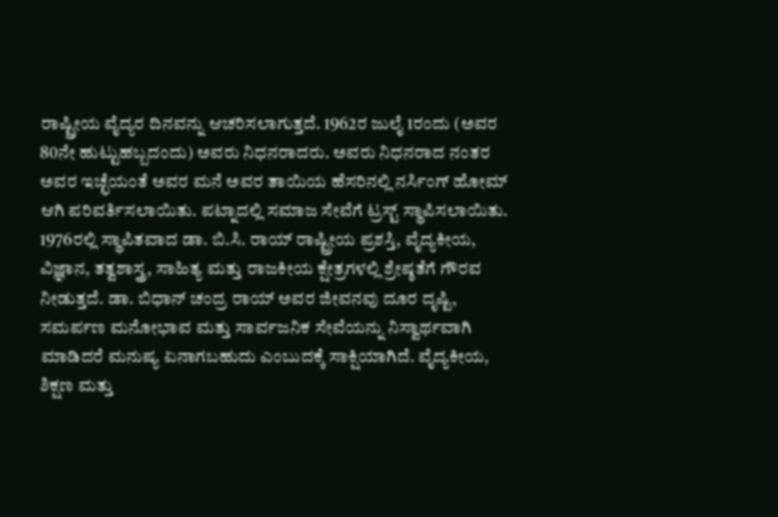ರಾಷ್ಟ್ರೀಯ ವೈದ್ಯರ ದಿನವನ್ನು ಆಚರಿಸಲಾಗುತ್ತದೆ. 1962ರ ಜುಲೈ 1ರಂದು (ಅವರ 80ನೇ ಹುಟ್ಟುಹಬ್ಬದಂದು) ಅವರು ನಿಧನರಾದರು. ಅವರು ನಿಧನರಾದ ನಂತರ ಅವರ ಇಚ್ಛೆಯಂತೆ ಅವರ ಮನೆ ಅವರ ತಾಯಿಯ ಹೆಸರಿನಲ್ಲಿ ನರ್ಸಿಂಗ್ ಹೋಮ್ ಆಗಿ ಪರಿವರ್ತಿಸಲಾಯಿತು. ಪಟ್ನಾದಲ್ಲಿ ಸಮಾಜ ಸೇವೆಗೆ ಟ್ರಸ್ಟ್ ಸ್ಥಾಪಿಸಲಾಯಿತು. 1976ರಲ್ಲಿ ಸ್ಥಾಪಿತವಾದ ಡಾ. ಬಿ.ಸಿ. ರಾಯ್ ರಾಷ್ಟ್ರೀಯ ಪ್ರಶಸ್ತಿ, ವೈದ್ಯಕೀಯ, ವಿಜ್ಞಾನ, ತತ್ವಶಾಸ್ತ್ರ, ಸಾಹಿತ್ಯ ಮತ್ತು ರಾಜಕೀಯ ಕ್ಷೇತ್ರಗಳಲ್ಲಿ ಶ್ರೇಷ್ಠತೆಗೆ ಗೌರವ ನೀಡುತ್ತದೆ. ಡಾ. ಬಿಧಾನ್ ಚಂದ್ರ ರಾಯ್ ಅವರ ಜೀವನವು ದೂರ ದೃಷ್ಟಿ, ಸಮರ್ಪಣ ಮನೋಭಾವ ಮತ್ತು ಸಾರ್ವಜನಿಕ ಸೇವೆಯನ್ನು ನಿಸ್ವಾರ್ಥವಾಗಿ ಮಾಡಿದರೆ ಮನುಷ್ಯ ಏನಾಗಬಹುದು ಎಂಬುದಕ್ಕೆ ಸಾಕ್ಷಿಯಾಗಿದೆ. ವೈದ್ಯಕೀಯ, ಶಿಕ್ಷಣ ಮತ್ತು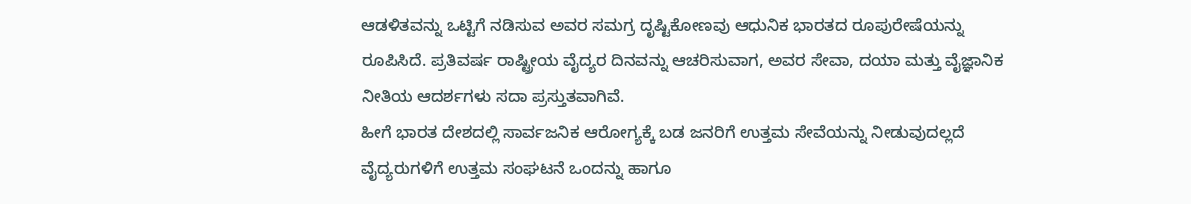ಆಡಳಿತವನ್ನು ಒಟ್ಟಿಗೆ ನಡಿಸುವ ಅವರ ಸಮಗ್ರ ದೃಷ್ಟಿಕೋಣವು ಆಧುನಿಕ ಭಾರತದ ರೂಪುರೇಷೆಯನ್ನು ರೂಪಿಸಿದೆ. ಪ್ರತಿವರ್ಷ ರಾಷ್ಟ್ರೀಯ ವೈದ್ಯರ ದಿನವನ್ನು ಆಚರಿಸುವಾಗ, ಅವರ ಸೇವಾ, ದಯಾ ಮತ್ತು ವೈಜ್ಞಾನಿಕ ನೀತಿಯ ಆದರ್ಶಗಳು ಸದಾ ಪ್ರಸ್ತುತವಾಗಿವೆ.
ಹೀಗೆ ಭಾರತ ದೇಶದಲ್ಲಿ ಸಾರ್ವಜನಿಕ ಆರೋಗ್ಯಕ್ಕೆ ಬಡ ಜನರಿಗೆ ಉತ್ತಮ ಸೇವೆಯನ್ನು ನೀಡುವುದಲ್ಲದೆ ವೈದ್ಯರುಗಳಿಗೆ ಉತ್ತಮ ಸಂಘಟನೆ ಒಂದನ್ನು ಹಾಗೂ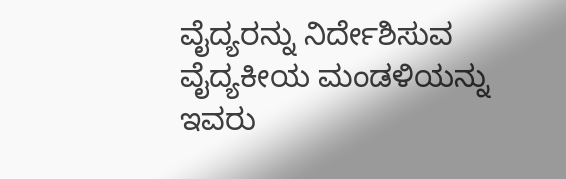ವೈದ್ಯರನ್ನು ನಿರ್ದೇಶಿಸುವ ವೈದ್ಯಕೀಯ ಮಂಡಳಿಯನ್ನು ಇವರು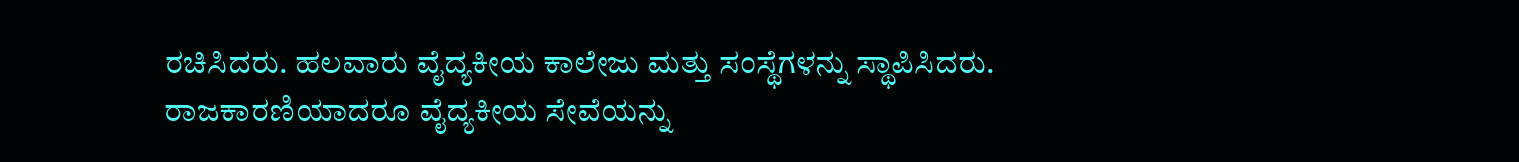ರಚಿಸಿದರು. ಹಲವಾರು ವೈದ್ಯಕೀಯ ಕಾಲೇಜು ಮತ್ತು ಸಂಸ್ಥೆಗಳನ್ನು ಸ್ಥಾಪಿಸಿದರು. ರಾಜಕಾರಣಿಯಾದರೂ ವೈದ್ಯಕೀಯ ಸೇವೆಯನ್ನು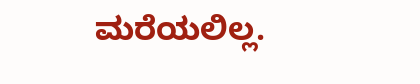ಮರೆಯಲಿಲ್ಲ.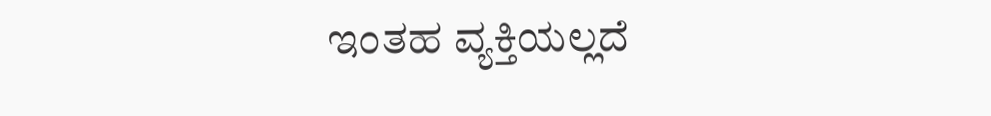ಇಂತಹ ವ್ಯಕ್ತಿಯಲ್ಲದೆ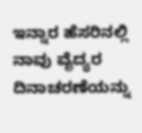ಇನ್ನಾರ ಹೆಸರಿನಲ್ಲಿ ನಾವು ವೈದ್ಯರ ದಿನಾಚರಣೆಯನ್ನು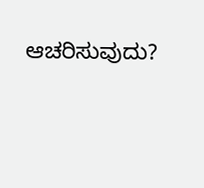ಆಚರಿಸುವುದು?